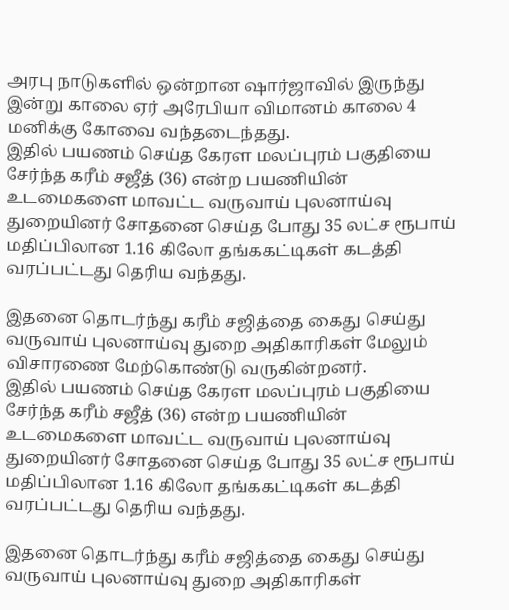அரபு நாடுகளில் ஒன்றான ஷார்ஜாவில் இருந்து இன்று காலை ஏர் அரேபியா விமானம் காலை 4 மனிக்கு கோவை வந்தடைந்தது.
இதில் பயணம் செய்த கேரள மலப்புரம் பகுதியை சேர்ந்த கரீம் சஜீத் (36) என்ற பயணியின் உடமைகளை மாவட்ட வருவாய் புலனாய்வு துறையினர் சோதனை செய்த போது 35 லட்ச ரூபாய் மதிப்பிலான 1.16 கிலோ தங்ககட்டிகள் கடத்தி வரப்பட்டது தெரிய வந்தது.

இதனை தொடர்ந்து கரீம் சஜித்தை கைது செய்து வருவாய் புலனாய்வு துறை அதிகாரிகள் மேலும் விசாரணை மேற்கொண்டு வருகின்றனர்.
இதில் பயணம் செய்த கேரள மலப்புரம் பகுதியை சேர்ந்த கரீம் சஜீத் (36) என்ற பயணியின் உடமைகளை மாவட்ட வருவாய் புலனாய்வு துறையினர் சோதனை செய்த போது 35 லட்ச ரூபாய் மதிப்பிலான 1.16 கிலோ தங்ககட்டிகள் கடத்தி வரப்பட்டது தெரிய வந்தது.

இதனை தொடர்ந்து கரீம் சஜித்தை கைது செய்து வருவாய் புலனாய்வு துறை அதிகாரிகள்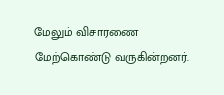மேலும் விசாரணை மேற்கொண்டு வருகின்றனர்.